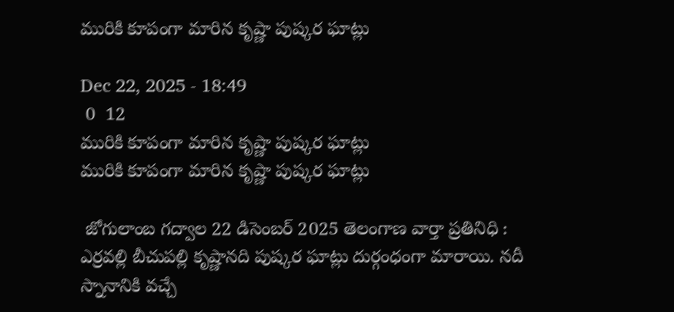మురికి కూపంగా మారిన కృష్ణా పుష్కర ఘాట్లు

Dec 22, 2025 - 18:49
 0  12
మురికి కూపంగా మారిన కృష్ణా పుష్కర ఘాట్లు
మురికి కూపంగా మారిన కృష్ణా పుష్కర ఘాట్లు

 జోగులాంబ గద్వాల 22 డిసెంబర్ 2025 తెలంగాణ వార్తా ప్రతినిధి :  ఎర్రవల్లి బీచుపల్లి కృష్ణానది పుష్కర ఘాట్లు దుర్గంధంగా మారాయి. నదీ స్నానానికి వచ్చే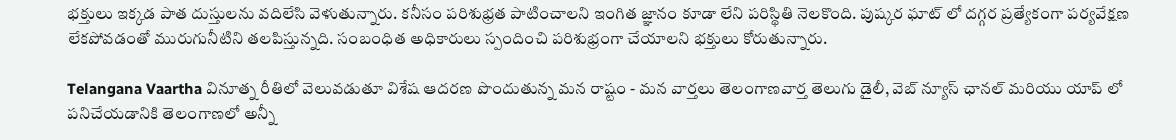భక్తులు ఇక్కడ పాత దుస్తులను వదిలేసి వెళుతున్నారు. కనీసం పరిశుభ్రత పాటించాలని ఇంగిత జ్ఞానం కూడా లేని పరిస్థితి నెలకొంది. పుష్కర ఘాట్ లో దగ్గర ప్రత్యేకంగా పర్యవేక్షణ లేకపోవడంతో మురుగునీటిని తలపిస్తున్నది. సంబంధిత అధికారులు స్పందించి పరిశుభ్రంగా చేయాలని భక్తులు కోరుతున్నారు.

Telangana Vaartha వినూత్న రీతిలో వెలువడుతూ విశేష ఆదరణ పొందుతున్న మన రాష్టం - మన వార్తలు తెలంగాణవార్త తెలుగు డైలీ, వెబ్ న్యూస్ ఛానల్ మరియు యాప్ లో పనిచేయడానికి తెలంగాణలో అన్నీ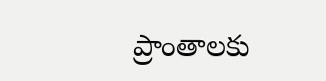ప్రాంతాలకు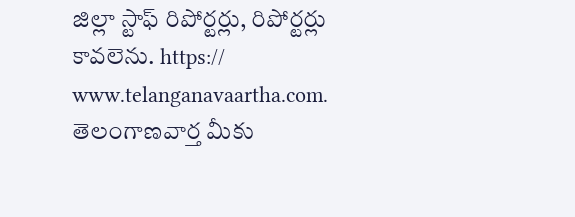జిల్లా స్టాఫ్ రిపోర్టర్లు, రిపోర్టర్లు కావలెను. https:// www.telanganavaartha.com. తెలంగాణవార్త మీకు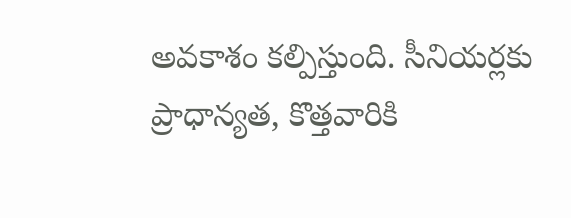అవకాశం కల్పిస్తుంది. సీనియర్లకు ప్రాధాన్యత, కొత్తవారికి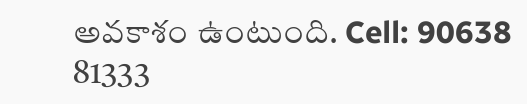అవకాశం ఉంటుంది. Cell: 90638 81333